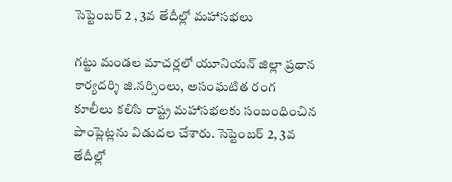సెప్టెంబర్ 2 , 3వ తేదీల్లో మహాసభలు

గట్టు మండల మాచర్లలో యూనియన్ జిల్లా ప్రధాన కార్యదర్శి జి.నర్సింలు, అసంఘటిత రంగ కూలీలు కలిసి రాష్ట్ర మహాసభలకు సంబంధించిన పాంప్లెట్లను విడుదల చేశారు. సెప్టెంబర్ 2, 3వ తేదీల్లో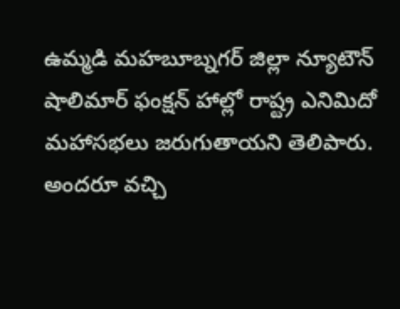ఉమ్మడి మహబూబ్నగర్ జిల్లా న్యూటౌన్ షాలిమార్ ఫంక్షన్ హాల్లో రాష్ట్ర ఎనిమిదో మహాసభలు జరుగుతాయని తెలిపారు. అందరూ వచ్చి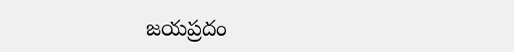జయప్రదం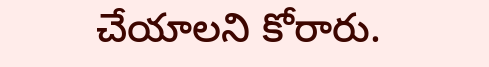చేయాలని కోరారు.